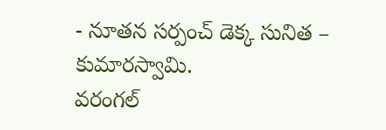- నూతన సర్పంచ్ డెక్క సునిత – కుమారస్వామి.
వరంగల్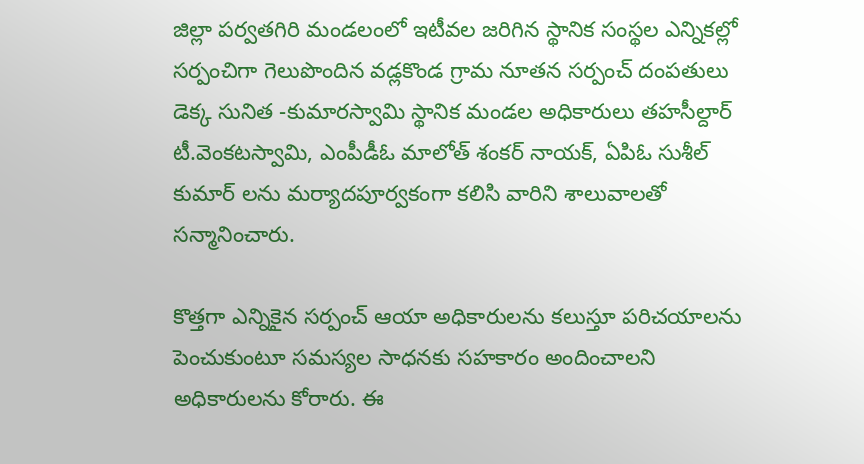జిల్లా పర్వతగిరి మండలంలో ఇటీవల జరిగిన స్థానిక సంస్థల ఎన్నికల్లో సర్పంచిగా గెలుపొందిన వడ్లకొండ గ్రామ నూతన సర్పంచ్ దంపతులు డెక్క సునిత -కుమారస్వామి స్థానిక మండల అధికారులు తహసీల్దార్ టీ.వెంకటస్వామి, ఎంపీడీఓ మాలోత్ శంకర్ నాయక్, ఏపిఓ సుశీల్ కుమార్ లను మర్యాదపూర్వకంగా కలిసి వారిని శాలువాలతో సన్మానించారు.

కొత్తగా ఎన్నికైన సర్పంచ్ ఆయా అధికారులను కలుస్తూ పరిచయాలను పెంచుకుంటూ సమస్యల సాధనకు సహకారం అందించాలని అధికారులను కోరారు. ఈ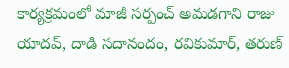కార్యక్రమంలో మాజీ సర్పంచ్ అమడగాని రాజు యాదవ్, దాడి సదానందం, రవికుమార్, తరుణ్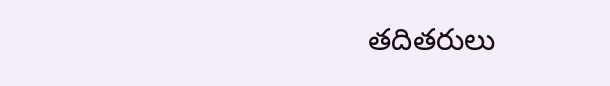తదితరులు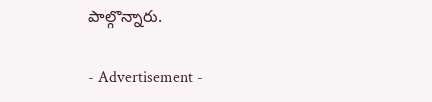పాల్గొన్నారు.

- Advertisement -